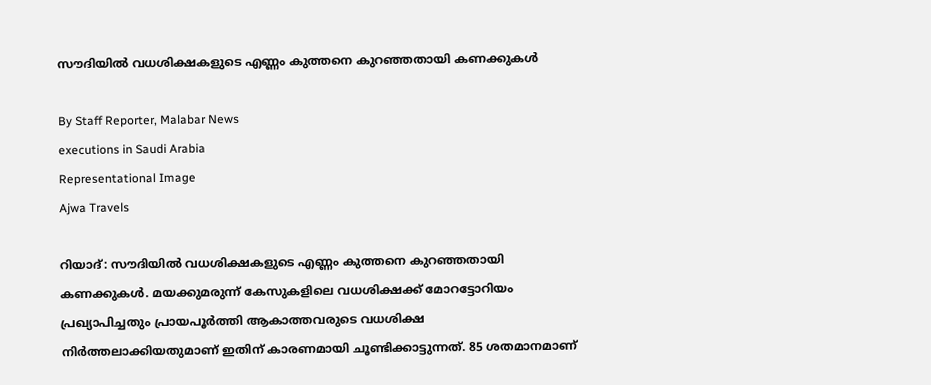സൗദിയില്‍ വധശിക്ഷകളുടെ എണ്ണം കുത്തനെ കുറഞ്ഞതായി കണക്കുകള്‍

By Staff Reporter, Malabar News
executions in Saudi Arabia
Representational Image
Ajwa Travels

റിയാദ്: സൗദിയില്‍ വധശിക്ഷകളുടെ എണ്ണം കുത്തനെ കുറഞ്ഞതായി കണക്കുകള്‍. മയക്കുമരുന്ന് കേസുകളിലെ വധശിക്ഷക്ക് മോറട്ടോറിയം പ്രഖ്യാപിച്ചതും പ്രായപൂര്‍ത്തി ആകാത്തവരുടെ വധശിക്ഷ നിര്‍ത്തലാക്കിയതുമാണ് ഇതിന് കാരണമായി ചൂണ്ടിക്കാട്ടുന്നത്. 85 ശതമാനമാണ്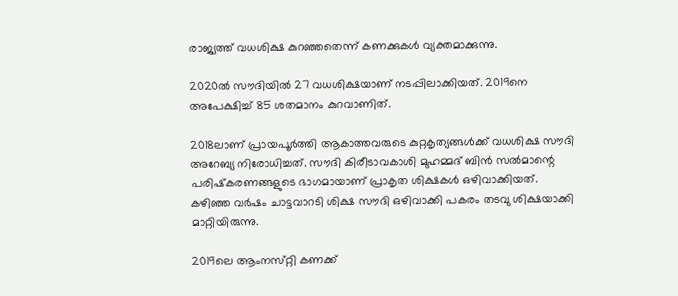രാജ്യത്ത് വധശിക്ഷ കുറഞ്ഞതെന്ന് കണക്കുകള്‍ വ്യക്തമാക്കുന്നു.

2020ല്‍ സൗദിയില്‍ 27 വധശിക്ഷയാണ് നടപ്പിലാക്കിയത്. 2019നെ അപേക്ഷിച്ച് 85 ശതമാനം കുറവാണിത്.

2018ലാണ് പ്രായപൂര്‍ത്തി ആകാത്തവരുടെ കുറ്റകൃത്യങ്ങള്‍ക്ക് വധശിക്ഷ സൗദി അറേബ്യ നിരോധിച്ചത്. സൗദി കിരീടാവകാശി മുഹമ്മദ് ബിന്‍ സല്‍മാന്റെ പരിഷ്‌കരണങ്ങളുടെ ഭാഗമായാണ് പ്രാകൃത ശിക്ഷകള്‍ ഒഴിവാക്കിയത്. കഴിഞ്ഞ വര്‍ഷം ചാട്ടവാറടി ശിക്ഷ സൗദി ഒഴിവാക്കി പകരം തടവു ശിക്ഷയാക്കി മാറ്റിയിരുന്നു.

2019ലെ ആംനസ്‌റ്റി കണക്ക്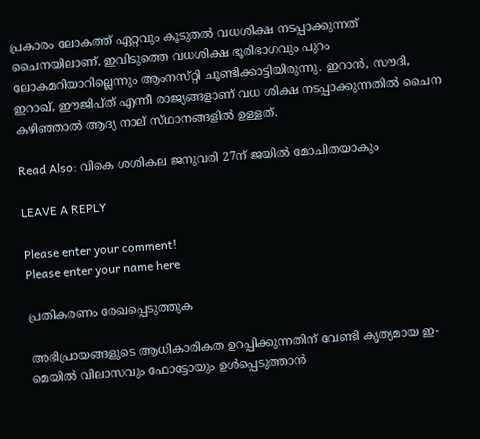പ്രകാരം ലോകത്ത് ഏറ്റവും കൂടുതല്‍ വധശിക്ഷ നടപ്പാക്കുന്നത് ചൈനയിലാണ്. ഇവിടുത്തെ വധശിക്ഷ ഭൂരിഭാഗവും പുറം ലോകമറിയാറില്ലെന്നും ആംനസ്‌റ്റി ചൂണ്ടിക്കാട്ടിയിരുന്നു. ഇറാന്‍, സൗദി, ഇറാഖ്, ഈജിപ്‌ത് എന്നീ രാജ്യങ്ങളാണ് വധ ശിക്ഷ നടപ്പാക്കുന്നതില്‍ ചൈന കഴിഞ്ഞാല്‍ ആദ്യ നാല് സ്‌ഥാനങ്ങളില്‍ ഉള്ളത്.

Read Also: വികെ ശശികല ജനുവരി 27ന് ജയിൽ മോചിതയാകും

LEAVE A REPLY

Please enter your comment!
Please enter your name here

പ്രതികരണം രേഖപ്പെടുത്തുക

അഭിപ്രായങ്ങളുടെ ആധികാരികത ഉറപ്പിക്കുന്നതിന് വേണ്ടി കൃത്യമായ ഇ-മെയിൽ വിലാസവും ഫോട്ടോയും ഉൾപ്പെടുത്താൻ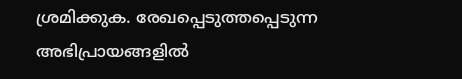ശ്രമിക്കുക. രേഖപ്പെടുത്തപ്പെടുന്ന അഭിപ്രായങ്ങളിൽ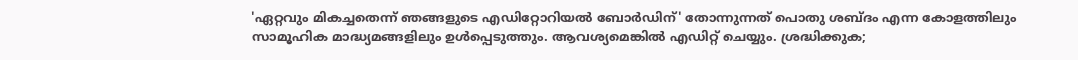'ഏറ്റവും മികച്ചതെന്ന് ഞങ്ങളുടെ എഡിറ്റോറിയൽ ബോർഡിന്' തോന്നുന്നത് പൊതു ശബ്‌ദം എന്ന കോളത്തിലും സാമൂഹിക മാദ്ധ്യമങ്ങളിലും ഉൾപ്പെടുത്തും. ആവശ്യമെങ്കിൽ എഡിറ്റ് ചെയ്യും. ശ്രദ്ധിക്കുക;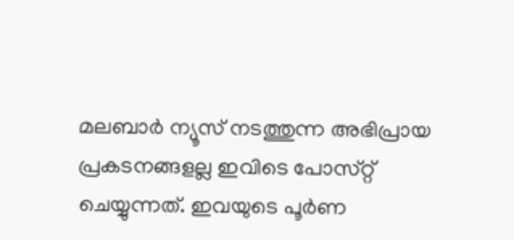മലബാർ ന്യൂസ് നടത്തുന്ന അഭിപ്രായ പ്രകടനങ്ങളല്ല ഇവിടെ പോസ്‌റ്റ് ചെയ്യുന്നത്. ഇവയുടെ പൂർണ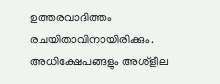ഉത്തരവാദിത്തം രചയിതാവിനായിരിക്കും. അധിക്ഷേപങ്ങളും അശ്‌ളീല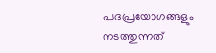പദപ്രയോഗങ്ങളും നടത്തുന്നത്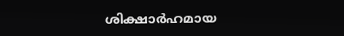ശിക്ഷാർഹമായ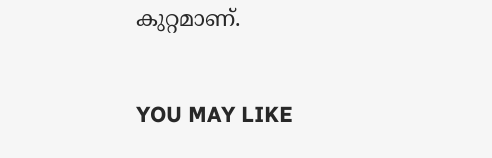കുറ്റമാണ്.

YOU MAY LIKE